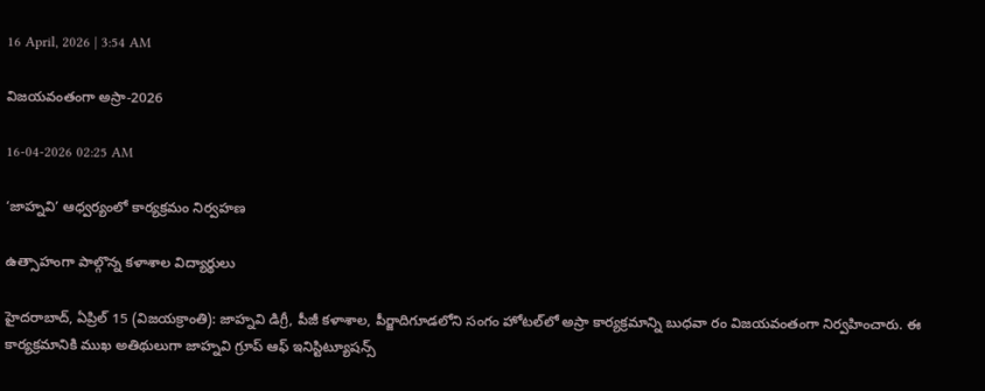16 April, 2026 | 3:54 AM

విజయవంతంగా అస్రా-2026

16-04-2026 02:25 AM

‘జాహ్నవి’ ఆధ్వర్యంలో కార్యక్రమం నిర్వహణ

ఉత్సాహంగా పాల్గొన్న కళాశాల విద్యార్థులు

హైదరాబాద్, ఏప్రిల్ 15 (విజయక్రాంతి): జాహ్నవి డిగ్రీ, పీజీ కళాశాల, పీర్జాదిగూడలోని సంగం హోటల్‌లో అస్రా కార్యక్రమాన్ని బుధవా రం విజయవంతంగా నిర్వహించారు. ఈ కార్యక్రమానికి ముఖ అతిథులుగా జాహ్నవి గ్రూప్ ఆఫ్ ఇనిస్టిట్యూషన్స్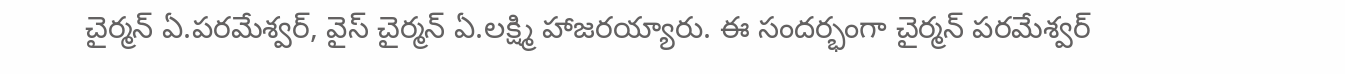చైర్మన్ ఏ.పరమేశ్వర్, వైస్ చైర్మన్ ఏ.లక్ష్మి హాజరయ్యారు. ఈ సందర్భంగా చైర్మన్ పరమేశ్వర్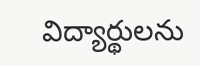విద్యార్థులను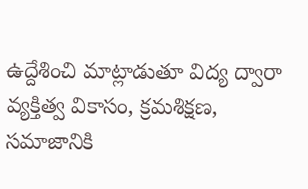ఉద్దేశించి మాట్లాడుతూ విద్య ద్వారా వ్యక్తిత్వ వికాసం, క్రమశిక్షణ, సమాజానికి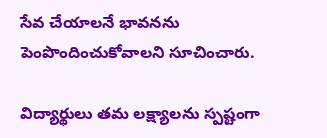సేవ చేయాలనే భావనను పెంపొందించుకోవాలని సూచించారు.

విద్యార్థులు తమ లక్ష్యాలను స్పష్టంగా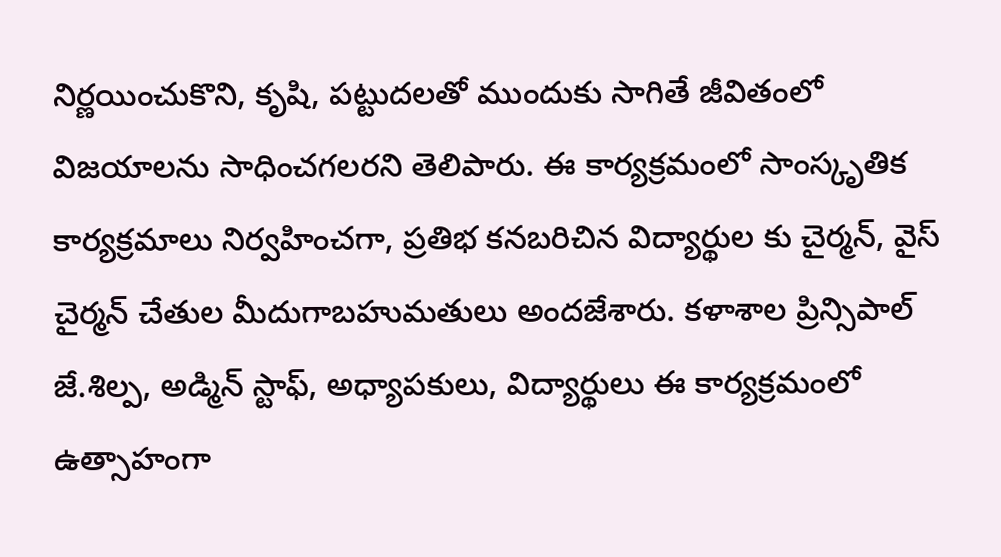నిర్ణయించుకొని, కృషి, పట్టుదలతో ముందుకు సాగితే జీవితంలో విజయాలను సాధించగలరని తెలిపారు. ఈ కార్యక్రమంలో సాంస్కృతిక కార్యక్రమాలు నిర్వహించగా, ప్రతిభ కనబరిచిన విద్యార్థుల కు చైర్మన్, వైస్ చైర్మన్ చేతుల మీదుగాబహుమతులు అందజేశారు. కళాశాల ప్రిన్సిపాల్ జే.శిల్ప, అడ్మిన్ స్టాఫ్, అధ్యాపకులు, విద్యార్థులు ఈ కార్యక్రమంలో ఉత్సాహంగా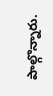పాల్గొన్నారు.